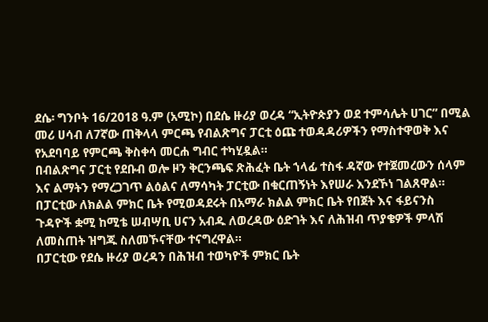ደሴ፡ ግንቦት 16/2018 ዓ.ም (አሚኮ) በደሴ ዙሪያ ወረዳ “ኢትዮጵያን ወደ ተምሳሌት ሀገር” በሚል መሪ ሀሳብ ለ7ኛው ጠቅላላ ምርጫ የብልጽግና ፓርቲ ዕጩ ተወዳዳሪዎችን የማስተዋወቅ እና የአደባባይ የምርጫ ቅስቀሳ መርሐ ግብር ተካሂዷል።
በብልጽግና ፓርቲ የደቡብ ወሎ ዞን ቅርንጫፍ ጽሕፈት ቤት ኀላፊ ተስፋ ዳኛው የተጀመረውን ሰላም እና ልማትን የማረጋገጥ ልዕልና ለማሳካት ፓርቲው በቁርጠኝነት እየሠራ እንደኾነ ገልጸዋል።
በፓርቲው ለክልል ምክር ቤት የሚወዳደሩት በአማራ ክልል ምክር ቤት የበጀት እና ፋይናንስ ጉዳዮች ቋሚ ከሚቴ ሠብሣቢ ሀናን አብዱ ለወረዳው ዕድገት እና ለሕዝብ ጥያቄዎች ምላሽ ለመስጠት ዝግጁ ስለመኾናቸው ተናግረዋል።
በፓርቲው የደሴ ዙሪያ ወረዳን በሕዝብ ተወካዮች ምክር ቤት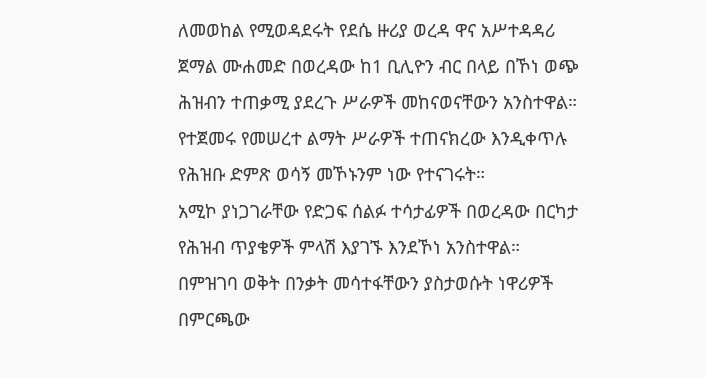ለመወከል የሚወዳደሩት የደሴ ዙሪያ ወረዳ ዋና አሥተዳዳሪ ጀማል ሙሐመድ በወረዳው ከ1 ቢሊዮን ብር በላይ በኾነ ወጭ ሕዝብን ተጠቃሚ ያደረጉ ሥራዎች መከናወናቸውን አንስተዋል።
የተጀመሩ የመሠረተ ልማት ሥራዎች ተጠናክረው እንዲቀጥሉ የሕዝቡ ድምጽ ወሳኝ መኾኑንም ነው የተናገሩት።
አሚኮ ያነጋገራቸው የድጋፍ ሰልፉ ተሳታፊዎች በወረዳው በርካታ የሕዝብ ጥያቄዎች ምላሽ እያገኙ እንደኾነ አንስተዋል።
በምዝገባ ወቅት በንቃት መሳተፋቸውን ያስታወሱት ነዋሪዎች በምርጫው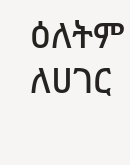ዕለትም ለሀገር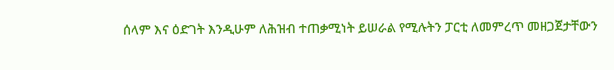ሰላም እና ዕድገት እንዲሁም ለሕዝብ ተጠቃሚነት ይሠራል የሚሉትን ፓርቲ ለመምረጥ መዘጋጀታቸውን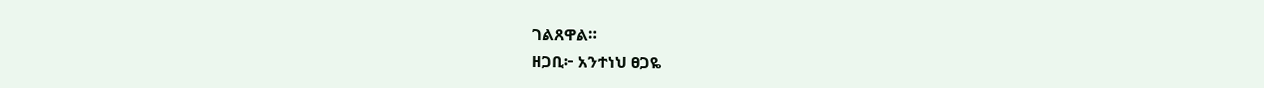ገልጸዋል።
ዘጋቢ፦ አንተነህ ፀጋዬ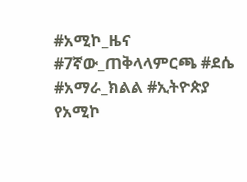#አሚኮ_ዜና #7ኛው_ጠቅላላምርጫ #ደሴ #አማራ_ክልል #ኢትዮጵያ
የአሚኮ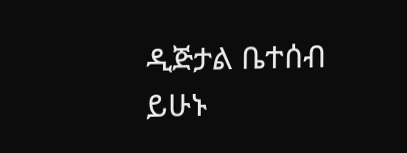ዲጅታል ቤተሰብ ይሁኑ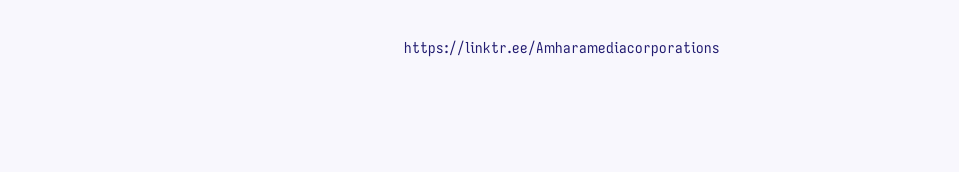https://linktr.ee/Amharamediacorporations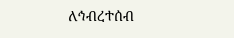ለኅብረተሰብ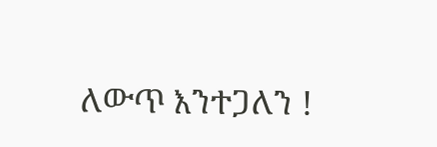ለውጥ እንተጋለን !